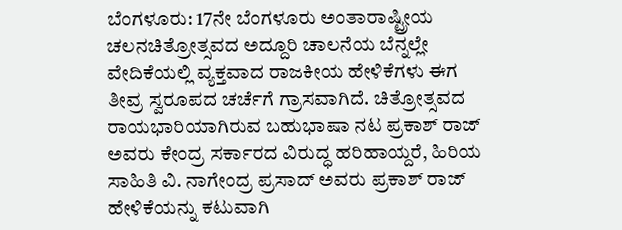ಬೆಂಗಳೂರು: 17ನೇ ಬೆಂಗಳೂರು ಅಂತಾರಾಷ್ಟ್ರೀಯ ಚಲನಚಿತ್ರೋತ್ಸವದ ಅದ್ದೂರಿ ಚಾಲನೆಯ ಬೆನ್ನಲ್ಲೇ ವೇದಿಕೆಯಲ್ಲಿ ವ್ಯಕ್ತವಾದ ರಾಜಕೀಯ ಹೇಳಿಕೆಗಳು ಈಗ ತೀವ್ರ ಸ್ವರೂಪದ ಚರ್ಚೆಗೆ ಗ್ರಾಸವಾಗಿದೆ. ಚಿತ್ರೋತ್ಸವದ ರಾಯಭಾರಿಯಾಗಿರುವ ಬಹುಭಾಷಾ ನಟ ಪ್ರಕಾಶ್ ರಾಜ್ ಅವರು ಕೇಂದ್ರ ಸರ್ಕಾರದ ವಿರುದ್ಧ ಹರಿಹಾಯ್ದರೆ, ಹಿರಿಯ ಸಾಹಿತಿ ವಿ. ನಾಗೇಂದ್ರ ಪ್ರಸಾದ್ ಅವರು ಪ್ರಕಾಶ್ ರಾಜ್ ಹೇಳಿಕೆಯನ್ನು ಕಟುವಾಗಿ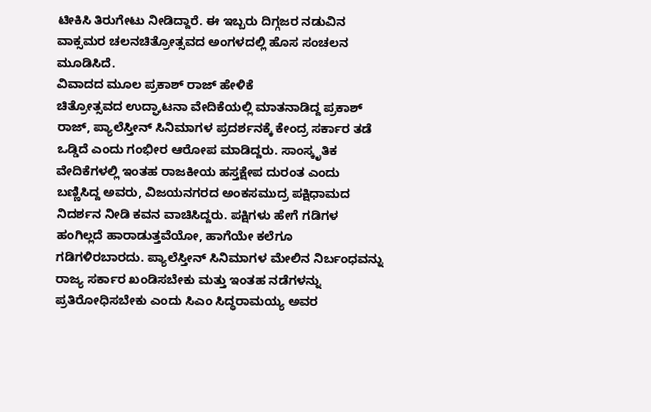ಟೀಕಿಸಿ ತಿರುಗೇಟು ನೀಡಿದ್ದಾರೆ. ಈ ಇಬ್ಬರು ದಿಗ್ಗಜರ ನಡುವಿನ ವಾಕ್ಸಮರ ಚಲನಚಿತ್ರೋತ್ಸವದ ಅಂಗಳದಲ್ಲಿ ಹೊಸ ಸಂಚಲನ ಮೂಡಿಸಿದೆ.
ವಿವಾದದ ಮೂಲ ಪ್ರಕಾಶ್ ರಾಜ್ ಹೇಳಿಕೆ
ಚಿತ್ರೋತ್ಸವದ ಉದ್ಘಾಟನಾ ವೇದಿಕೆಯಲ್ಲಿ ಮಾತನಾಡಿದ್ದ ಪ್ರಕಾಶ್ ರಾಜ್, ಪ್ಯಾಲೆಸ್ತೀನ್ ಸಿನಿಮಾಗಳ ಪ್ರದರ್ಶನಕ್ಕೆ ಕೇಂದ್ರ ಸರ್ಕಾರ ತಡೆ ಒಡ್ಡಿದೆ ಎಂದು ಗಂಭೀರ ಆರೋಪ ಮಾಡಿದ್ದರು. ಸಾಂಸ್ಕೃತಿಕ ವೇದಿಕೆಗಳಲ್ಲಿ ಇಂತಹ ರಾಜಕೀಯ ಹಸ್ತಕ್ಷೇಪ ದುರಂತ ಎಂದು ಬಣ್ಣಿಸಿದ್ದ ಅವರು, ವಿಜಯನಗರದ ಅಂಕಸಮುದ್ರ ಪಕ್ಷಿಧಾಮದ ನಿದರ್ಶನ ನೀಡಿ ಕವನ ವಾಚಿಸಿದ್ದರು. ಪಕ್ಷಿಗಳು ಹೇಗೆ ಗಡಿಗಳ ಹಂಗಿಲ್ಲದೆ ಹಾರಾಡುತ್ತವೆಯೋ, ಹಾಗೆಯೇ ಕಲೆಗೂ ಗಡಿಗಳಿರಬಾರದು. ಪ್ಯಾಲೆಸ್ತೀನ್ ಸಿನಿಮಾಗಳ ಮೇಲಿನ ನಿರ್ಬಂಧವನ್ನು ರಾಜ್ಯ ಸರ್ಕಾರ ಖಂಡಿಸಬೇಕು ಮತ್ತು ಇಂತಹ ನಡೆಗಳನ್ನು ಪ್ರತಿರೋಧಿಸಬೇಕು ಎಂದು ಸಿಎಂ ಸಿದ್ಧರಾಮಯ್ಯ ಅವರ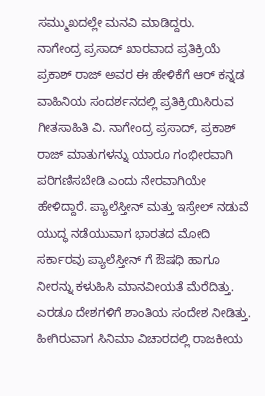ಸಮ್ಮುಖದಲ್ಲೇ ಮನವಿ ಮಾಡಿದ್ದರು.
ನಾಗೇಂದ್ರ ಪ್ರಸಾದ್ ಖಾರವಾದ ಪ್ರತಿಕ್ರಿಯೆ
ಪ್ರಕಾಶ್ ರಾಜ್ ಅವರ ಈ ಹೇಳಿಕೆಗೆ ಆರ್ ಕನ್ನಡ ವಾಹಿನಿಯ ಸಂದರ್ಶನದಲ್ಲಿ ಪ್ರತಿಕ್ರಿಯಿಸಿರುವ ಗೀತಸಾಹಿತಿ ವಿ. ನಾಗೇಂದ್ರ ಪ್ರಸಾದ್, ಪ್ರಕಾಶ್ ರಾಜ್ ಮಾತುಗಳನ್ನು ಯಾರೂ ಗಂಭೀರವಾಗಿ ಪರಿಗಣಿಸಬೇಡಿ ಎಂದು ನೇರವಾಗಿಯೇ ಹೇಳಿದ್ದಾರೆ. ಪ್ಯಾಲೆಸ್ತೀನ್ ಮತ್ತು ಇಸ್ರೇಲ್ ನಡುವೆ ಯುದ್ಧ ನಡೆಯುವಾಗ ಭಾರತದ ಮೋದಿ ಸರ್ಕಾರವು ಪ್ಯಾಲೆಸ್ತೀನ್ ಗೆ ಔಷಧಿ ಹಾಗೂ ನೀರನ್ನು ಕಳುಹಿಸಿ ಮಾನವೀಯತೆ ಮೆರೆದಿತ್ತು. ಎರಡೂ ದೇಶಗಳಿಗೆ ಶಾಂತಿಯ ಸಂದೇಶ ನೀಡಿತ್ತು. ಹೀಗಿರುವಾಗ ಸಿನಿಮಾ ವಿಚಾರದಲ್ಲಿ ರಾಜಕೀಯ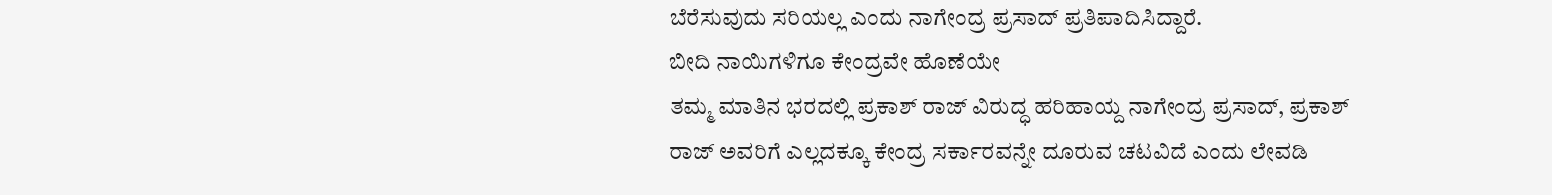ಬೆರೆಸುವುದು ಸರಿಯಲ್ಲ ಎಂದು ನಾಗೇಂದ್ರ ಪ್ರಸಾದ್ ಪ್ರತಿಪಾದಿಸಿದ್ದಾರೆ.
ಬೀದಿ ನಾಯಿಗಳಿಗೂ ಕೇಂದ್ರವೇ ಹೊಣೆಯೇ
ತಮ್ಮ ಮಾತಿನ ಭರದಲ್ಲಿ ಪ್ರಕಾಶ್ ರಾಜ್ ವಿರುದ್ಧ ಹರಿಹಾಯ್ದ ನಾಗೇಂದ್ರ ಪ್ರಸಾದ್, ಪ್ರಕಾಶ್ ರಾಜ್ ಅವರಿಗೆ ಎಲ್ಲದಕ್ಕೂ ಕೇಂದ್ರ ಸರ್ಕಾರವನ್ನೇ ದೂರುವ ಚಟವಿದೆ ಎಂದು ಲೇವಡಿ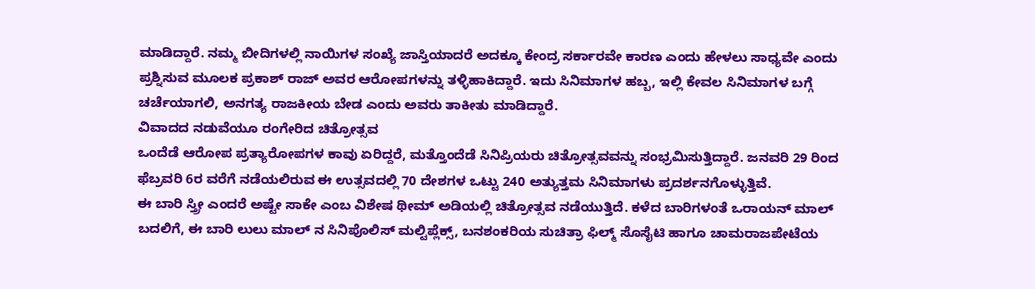ಮಾಡಿದ್ದಾರೆ. ನಮ್ಮ ಬೀದಿಗಳಲ್ಲಿ ನಾಯಿಗಳ ಸಂಖ್ಯೆ ಜಾಸ್ತಿಯಾದರೆ ಅದಕ್ಕೂ ಕೇಂದ್ರ ಸರ್ಕಾರವೇ ಕಾರಣ ಎಂದು ಹೇಳಲು ಸಾಧ್ಯವೇ ಎಂದು ಪ್ರಶ್ನಿಸುವ ಮೂಲಕ ಪ್ರಕಾಶ್ ರಾಜ್ ಅವರ ಆರೋಪಗಳನ್ನು ತಳ್ಳಿಹಾಕಿದ್ದಾರೆ. ಇದು ಸಿನಿಮಾಗಳ ಹಬ್ಬ, ಇಲ್ಲಿ ಕೇವಲ ಸಿನಿಮಾಗಳ ಬಗ್ಗೆ ಚರ್ಚೆಯಾಗಲಿ, ಅನಗತ್ಯ ರಾಜಕೀಯ ಬೇಡ ಎಂದು ಅವರು ತಾಕೀತು ಮಾಡಿದ್ದಾರೆ.
ವಿವಾದದ ನಡುವೆಯೂ ರಂಗೇರಿದ ಚಿತ್ರೋತ್ಸವ
ಒಂದೆಡೆ ಆರೋಪ ಪ್ರತ್ಯಾರೋಪಗಳ ಕಾವು ಏರಿದ್ದರೆ, ಮತ್ತೊಂದೆಡೆ ಸಿನಿಪ್ರಿಯರು ಚಿತ್ರೋತ್ಸವವನ್ನು ಸಂಭ್ರಮಿಸುತ್ತಿದ್ದಾರೆ. ಜನವರಿ 29 ರಿಂದ ಫೆಬ್ರವರಿ 6ರ ವರೆಗೆ ನಡೆಯಲಿರುವ ಈ ಉತ್ಸವದಲ್ಲಿ 70 ದೇಶಗಳ ಒಟ್ಟು 240 ಅತ್ಯುತ್ತಮ ಸಿನಿಮಾಗಳು ಪ್ರದರ್ಶನಗೊಳ್ಳುತ್ತಿವೆ.
ಈ ಬಾರಿ ಸ್ತ್ರೀ ಎಂದರೆ ಅಷ್ಟೇ ಸಾಕೇ ಎಂಬ ವಿಶೇಷ ಥೀಮ್ ಅಡಿಯಲ್ಲಿ ಚಿತ್ರೋತ್ಸವ ನಡೆಯುತ್ತಿದೆ. ಕಳೆದ ಬಾರಿಗಳಂತೆ ಒರಾಯನ್ ಮಾಲ್ ಬದಲಿಗೆ, ಈ ಬಾರಿ ಲುಲು ಮಾಲ್ ನ ಸಿನಿಪೊಲಿಸ್ ಮಲ್ಟಿಪ್ಲೆಕ್ಸ್, ಬನಶಂಕರಿಯ ಸುಚಿತ್ರಾ ಫಿಲ್ಮ್ ಸೊಸೈಟಿ ಹಾಗೂ ಚಾಮರಾಜಪೇಟೆಯ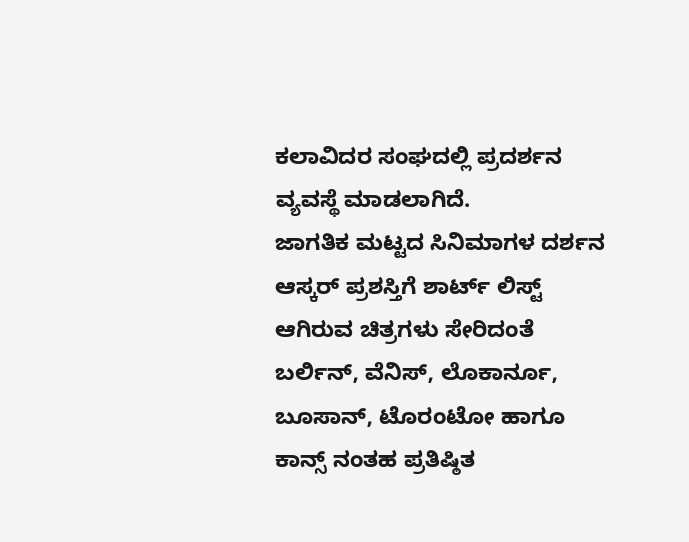ಕಲಾವಿದರ ಸಂಘದಲ್ಲಿ ಪ್ರದರ್ಶನ ವ್ಯವಸ್ಥೆ ಮಾಡಲಾಗಿದೆ.
ಜಾಗತಿಕ ಮಟ್ಟದ ಸಿನಿಮಾಗಳ ದರ್ಶನ
ಆಸ್ಕರ್ ಪ್ರಶಸ್ತಿಗೆ ಶಾರ್ಟ್ ಲಿಸ್ಟ್ ಆಗಿರುವ ಚಿತ್ರಗಳು ಸೇರಿದಂತೆ ಬರ್ಲಿನ್, ವೆನಿಸ್, ಲೊಕಾರ್ನೂ, ಬೂಸಾನ್, ಟೊರಂಟೋ ಹಾಗೂ ಕಾನ್ಸ್ ನಂತಹ ಪ್ರತಿಷ್ಠಿತ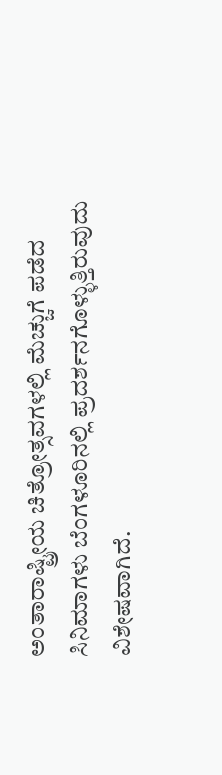ಅಂತಾರಾಷ್ಟ್ರೀಯ ಚಿತ್ರೋತ್ಸವಗಳಲ್ಲಿ ಮೆಚ್ಚುಗೆ ಪಡೆದ ಸಿನಿಮಾಗಳು ಬೆಂಗಳೂರಿನಲ್ಲಿ ಪ್ರದರ್ಶನಗೊಳ್ಳುತ್ತಿರುವುದು ವಿಶೇಷವಾಗಿದೆ.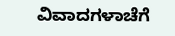ವಿವಾದಗಳಾಚೆಗೆ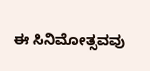ಈ ಸಿನಿಮೋತ್ಸವವು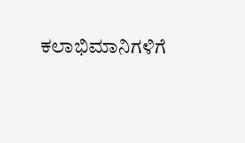ಕಲಾಭಿಮಾನಿಗಳಿಗೆ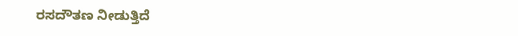ರಸದೌತಣ ನೀಡುತ್ತಿದೆ